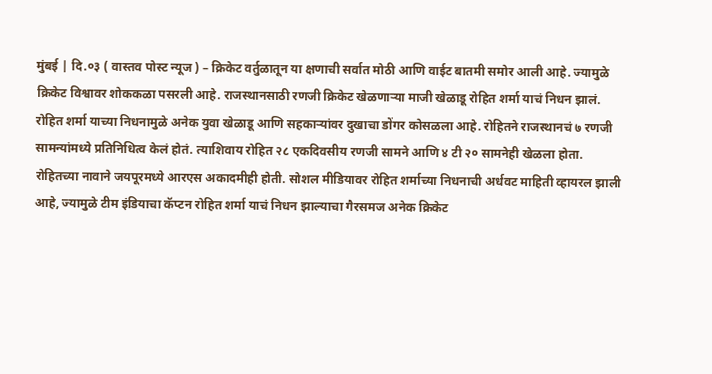मुंबई | दि.०३ ( वास्तव पोस्ट न्यूज ) – क्रिकेट वर्तुळातून या क्षणाची सर्वात मोठी आणि वाईट बातमी समोर आली आहे. ज्यामुळे क्रिकेट विश्वावर शोककळा पसरली आहे. राजस्थानसाठी रणजी क्रिकेट खेळणाऱ्या माजी खेळाडू रोहित शर्मा याचं निधन झालं. रोहित शर्मा याच्या निधनामुळे अनेक युवा खेळाडू आणि सहकाऱ्यांवर दुखाचा डोंगर कोसळला आहे. रोहितने राजस्थानचं ७ रणजी सामन्यांमध्ये प्रतिनिधित्व केलं होतं. त्याशिवाय रोहित २८ एकदिवसीय रणजी सामने आणि ४ टी २० सामनेही खेळला होता.
रोहितच्या नावाने जयपूरमध्ये आरएस अकादमीही होती. सोशल मीडियावर रोहित शर्माच्या निधनाची अर्धवट माहिती व्हायरल झाली आहे, ज्यामुळे टीम इंडियाचा कॅप्टन रोहित शर्मा याचं निधन झाल्याचा गैरसमज अनेक क्रिकेट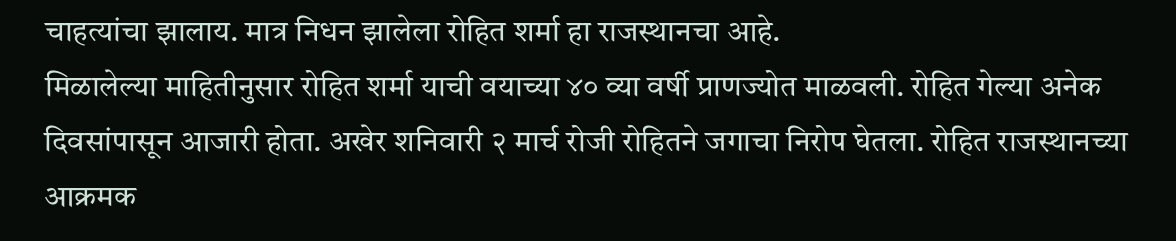चाहत्यांचा झालाय. मात्र निधन झालेला रोहित शर्मा हा राजस्थानचा आहे.
मिळालेल्या माहितीनुसार रोहित शर्मा याची वयाच्या ४० व्या वर्षी प्राणज्योत माळवली. रोहित गेल्या अनेक दिवसांपासून आजारी होता. अखेर शनिवारी २ मार्च रोजी रोहितने जगाचा निरोप घेतला. रोहित राजस्थानच्या आक्रमक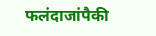फलंदाजांपैकी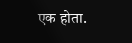एक होता.